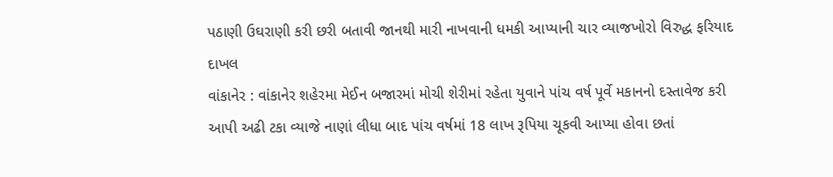પઠાણી ઉઘરાણી કરી છરી બતાવી જાનથી મારી નાખવાની ધમકી આપ્યાની ચાર વ્યાજખોરો વિરુદ્ધ ફરિયાદ દાખલ
વાંકાનેર : વાંકાનેર શહેરમા મેઈન બજારમાં મોચી શેરીમાં રહેતા યુવાને પાંચ વર્ષ પૂર્વે મકાનનો દસ્તાવેજ કરી આપી અઢી ટકા વ્યાજે નાણાં લીધા બાદ પાંચ વર્ષમાં 18 લાખ રૂપિયા ચૂકવી આપ્યા હોવા છતાં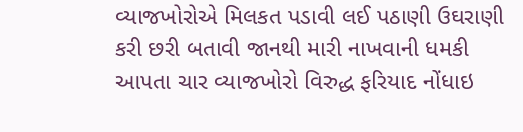વ્યાજખોરોએ મિલકત પડાવી લઈ પઠાણી ઉઘરાણી કરી છરી બતાવી જાનથી મારી નાખવાની ધમકી આપતા ચાર વ્યાજખોરો વિરુદ્ધ ફરિયાદ નોંધાઇ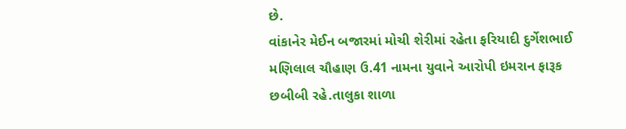છે.
વાંકાનેર મેઈન બજારમાં મોચી શેરીમાં રહેતા ફરિયાદી દુર્ગેશભાઈ મણિલાલ ચૌહાણ ઉ.41 નામના યુવાને આરોપી ઇમરાન ફારૂક છબીબી રહે.તાલુકા શાળા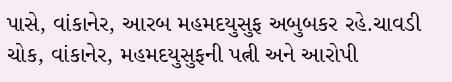પાસે, વાંકાનેર, આરબ મહમદયુસુફ અબુબકર રહે.ચાવડી ચોક, વાંકાનેર, મહમદયુસુફની પત્ની અને આરોપી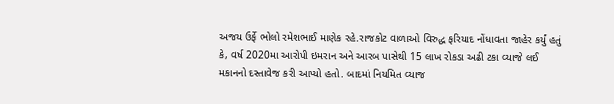અજય ઉર્ફે ભોલો રમેશભાઈ માણેક રહે.રાજકોટ વાળાઓ વિરુદ્ધ ફરિયાદ નોંધાવતા જાહેર કર્યું હતું કે, વર્ષ 2020મા આરોપી ઇમરાન અને આરબ પાસેથી 15 લાખ રોકડા અઢી ટકા વ્યાજે લઈ મકાનનો દસ્તાવેજ કરી આપ્યો હતો. બાદમાં નિયમિત વ્યાજ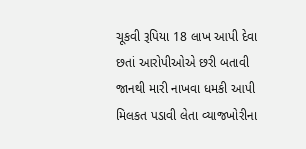ચૂકવી રૂપિયા 18 લાખ આપી દેવા છતાં આરોપીઓએ છરી બતાવી જાનથી મારી નાખવા ધમકી આપી મિલકત પડાવી લેતા વ્યાજખોરીના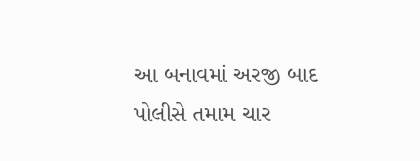આ બનાવમાં અરજી બાદ પોલીસે તમામ ચાર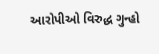આરોપીઓ વિરુદ્ધ ગુન્હો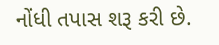નોંધી તપાસ શરૂ કરી છે.